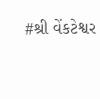#શ્રી વેંકટેશ્વર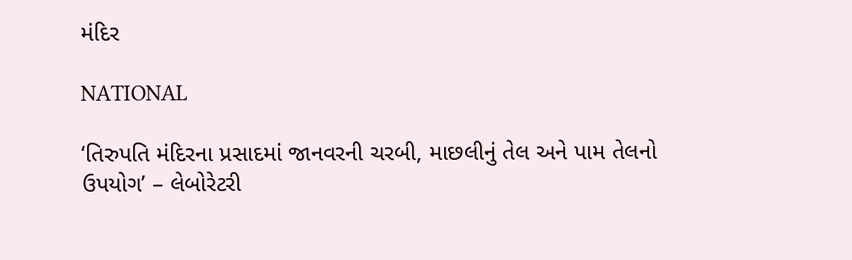મંદિર

NATIONAL

‘તિરુપતિ મંદિરના પ્રસાદમાં જાનવરની ચરબી, માછલીનું તેલ અને પામ તેલનો ઉપયોગ’ – લેબોરેટરી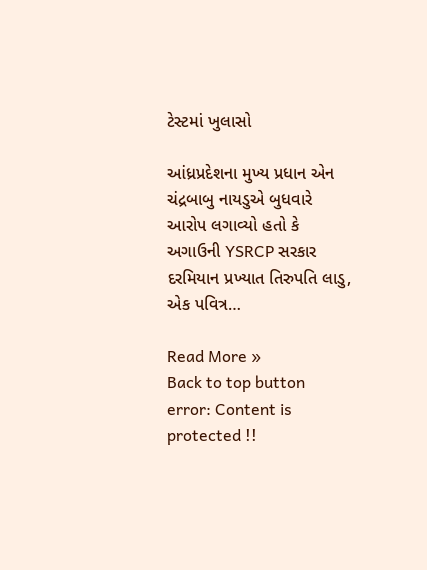ટેસ્ટમાં ખુલાસો

આંધ્રપ્રદેશના મુખ્ય પ્રધાન એન ચંદ્રબાબુ નાયડુએ બુધવારે આરોપ લગાવ્યો હતો કે અગાઉની YSRCP સરકાર દરમિયાન પ્રખ્યાત તિરુપતિ લાડુ, એક પવિત્ર…

Read More »
Back to top button
error: Content is protected !!